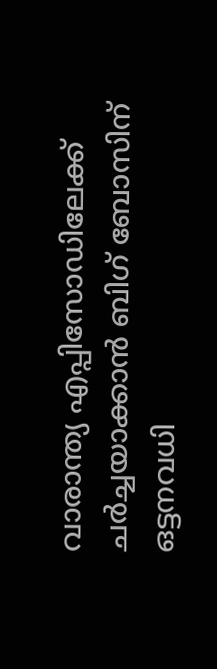വാരാന്ത്യ എപ്പിസോഡിലേക്ക് ചര്‍ച്ചയാക്കാന്‍ ബിഗ് ബോസിന് ഒട്ടനവധി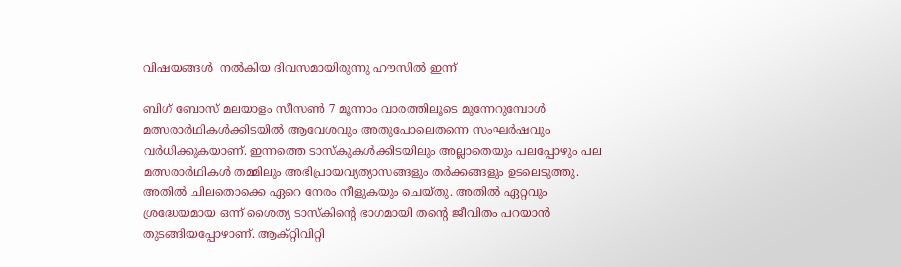വിഷയങ്ങള്‍  നല്‍കിയ ദിവസമായിരുന്നു ഹൗസില്‍ ഇന്ന്

ബിഗ് ബോസ് മലയാളം സീസണ്‍ 7 മൂന്നാം വാരത്തിലൂടെ മുന്നേറുമ്പോള്‍ മത്സരാര്‍ഥികള്‍ക്കിടയില്‍ ആവേശവും അതുപോലെതന്നെ സംഘര്‍ഷവും വര്‍ധിക്കുകയാണ്. ഇന്നത്തെ ടാസ്കുകള്‍ക്കിടയിലും അല്ലാതെയും പലപ്പോഴും പല മത്സരാര്‍ഥികള്‍ തമ്മിലും അഭിപ്രായവ്യത്യാസങ്ങളും തര്‍ക്കങ്ങളും ഉടലെടുത്തു. അതില്‍ ചിലതൊക്കെ ഏറെ നേരം നീളുകയും ചെയ്തു. അതില്‍ ഏറ്റവും ശ്രദ്ധേയമായ ഒന്ന് ശൈത്യ ടാസ്കിന്‍റെ ഭാഗമായി തന്‍റെ ജീവിതം പറയാന്‍ തുടങ്ങിയപ്പോഴാണ്. ആക്റ്റിവിറ്റി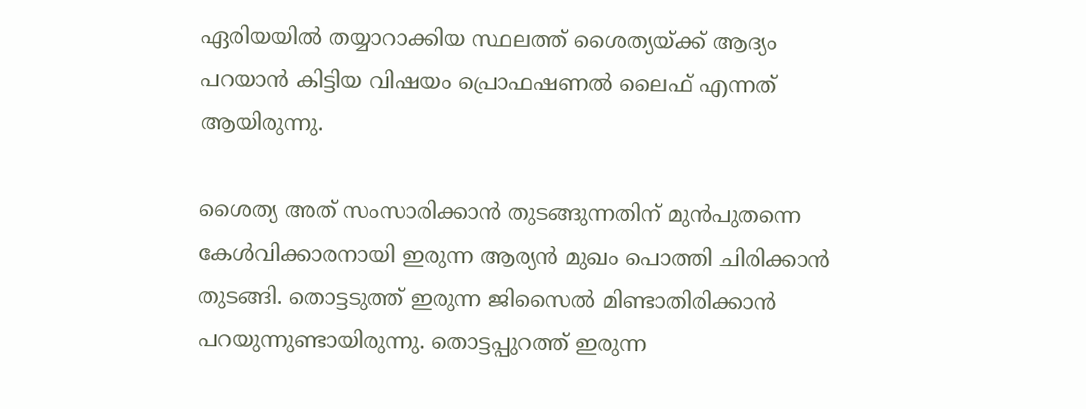ഏരിയയില്‍ തയ്യാറാക്കിയ സ്ഥലത്ത് ശൈത്യയ്ക്ക് ആദ്യം പറയാന്‍ കിട്ടിയ വിഷയം പ്രൊഫഷണല്‍ ലൈഫ് എന്നത് ആയിരുന്നു.

ശൈത്യ അത് സംസാരിക്കാന്‍ തുടങ്ങുന്നതിന് മുന്‍പുതന്നെ കേള്‍വിക്കാരനായി ഇരുന്ന ആര്യന്‍ മുഖം പൊത്തി ചിരിക്കാന്‍ തുടങ്ങി. തൊട്ടടുത്ത് ഇരുന്ന ജിസൈല്‍ മിണ്ടാതിരിക്കാന്‍ പറയുന്നുണ്ടായിരുന്നു. തൊട്ടപ്പുറത്ത് ഇരുന്ന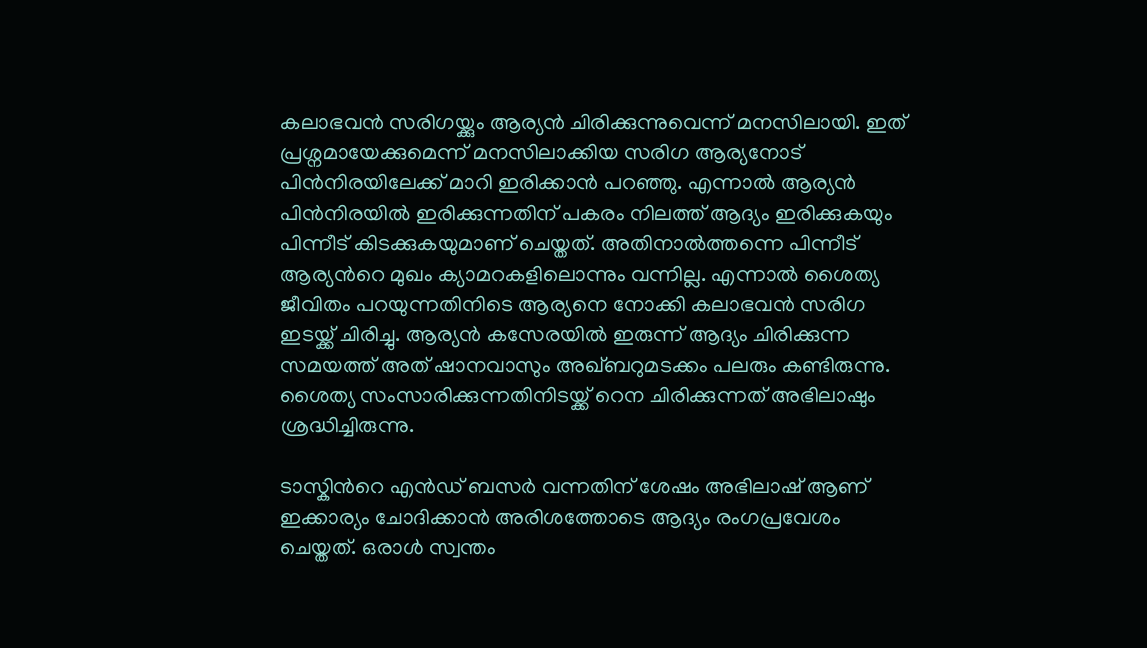കലാഭവന്‍ സരിഗയ്ക്കും ആര്യന്‍ ചിരിക്കുന്നുവെന്ന് മനസിലായി. ഇത് പ്രശ്നമായേക്കുമെന്ന് മനസിലാക്കിയ സരിഗ ആര്യനോട് പിന്‍നിരയിലേക്ക് മാറി ഇരിക്കാന്‍ പറഞ്ഞു. എന്നാല്‍ ആര്യന്‍ പിന്‍നിരയില്‍ ഇരിക്കുന്നതിന് പകരം നിലത്ത് ആദ്യം ഇരിക്കുകയും പിന്നീട് കിടക്കുകയുമാണ് ചെയ്തത്. അതിനാല്‍ത്തന്നെ പിന്നീട് ആര്യന്‍റെ മുഖം ക്യാമറകളിലൊന്നും വന്നില്ല. എന്നാല്‍ ശൈത്യ ജീവിതം പറയുന്നതിനിടെ ആര്യനെ നോക്കി കലാഭവന്‍ സരിഗ ഇടയ്ക്ക് ചിരിച്ചു. ആര്യന്‍ കസേരയില്‍ ഇരുന്ന് ആദ്യം ചിരിക്കുന്ന സമയത്ത് അത് ഷാനവാസും അഖ്ബറുമടക്കം പലരും കണ്ടിരുന്നു. ശൈത്യ സംസാരിക്കുന്നതിനിടയ്ക്ക് റെന ചിരിക്കുന്നത് അഭിലാഷും ശ്രദ്ധിച്ചിരുന്നു.

ടാസ്കിന്‍റെ എന്‍ഡ് ബസര്‍ വന്നതിന് ശേഷം അഭിലാഷ് ആണ് ഇക്കാര്യം ചോദിക്കാന്‍ അരിശത്തോടെ ആദ്യം രംഗപ്രവേശം ചെയ്തത്. ഒരാള്‍ സ്വന്തം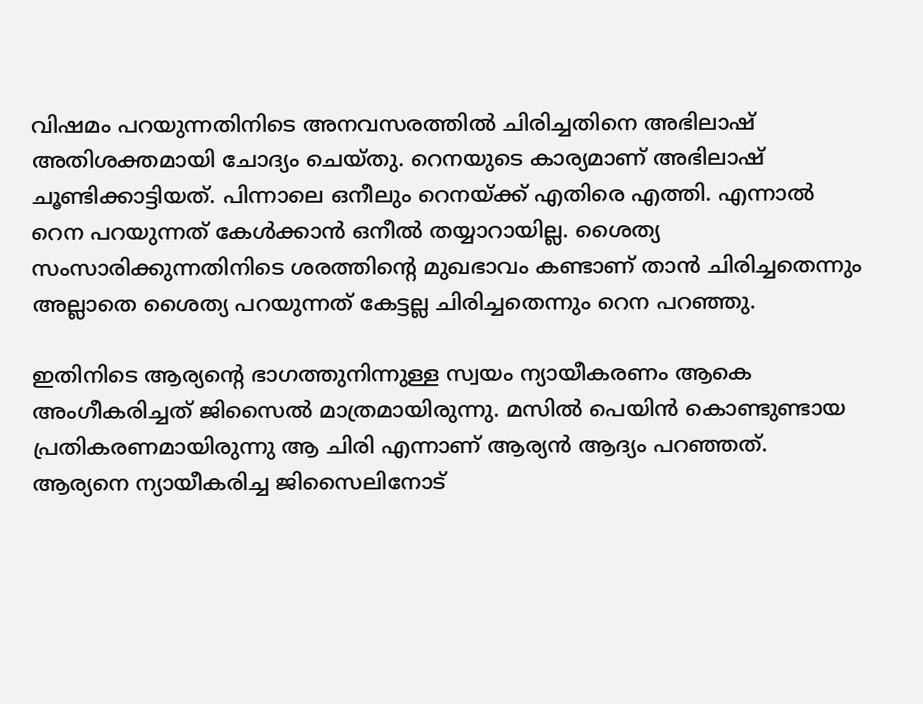വിഷമം പറയുന്നതിനിടെ അനവസരത്തില്‍ ചിരിച്ചതിനെ അഭിലാഷ് അതിശക്തമായി ചോദ്യം ചെയ്തു. റെനയുടെ കാര്യമാണ് അഭിലാഷ് ചൂണ്ടിക്കാട്ടിയത്. പിന്നാലെ ഒനീലും റെനയ്ക്ക് എതിരെ എത്തി. എന്നാല്‍ റെന പറയുന്നത് കേള്‍ക്കാന്‍ ഒനീല്‍ തയ്യാറായില്ല. ശൈത്യ സംസാരിക്കുന്നതിനിടെ ശരത്തിന്‍റെ മുഖഭാവം കണ്ടാണ് താന്‍ ചിരിച്ചതെന്നും അല്ലാതെ ശൈത്യ പറയുന്നത് കേട്ടല്ല ചിരിച്ചതെന്നും റെന പറഞ്ഞു.

ഇതിനിടെ ആര്യന്‍റെ ഭാഗത്തുനിന്നുള്ള സ്വയം ന്യായീകരണം ആകെ അംഗീകരിച്ചത് ജിസൈല്‍ മാത്രമായിരുന്നു. മസില്‍ പെയിന്‍ കൊണ്ടുണ്ടായ പ്രതികരണമായിരുന്നു ആ ചിരി എന്നാണ് ആര്യന്‍ ആദ്യം പറഞ്ഞത്. ആര്യനെ ന്യായീകരിച്ച ജിസൈലിനോട്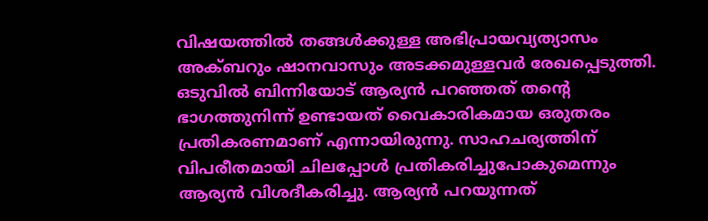വിഷയത്തില്‍ തങ്ങള്‍ക്കുള്ള അഭിപ്രായവ്യത്യാസം അക്ബറും ഷാനവാസും അടക്കമുള്ളവര്‍ രേഖപ്പെടുത്തി. ഒടുവില്‍ ബിന്നിയോട് ആര്യന്‍ പറഞ്ഞത് തന്‍റെ ഭാഗത്തുനിന്ന് ഉണ്ടായത് വൈകാരികമായ ഒരുതരം പ്രതികരണമാണ് എന്നായിരുന്നു. സാഹചര്യത്തിന് വിപരീതമായി ചിലപ്പോള്‍ പ്രതികരിച്ചുപോകുമെന്നും ആര്യന്‍ വിശദീകരിച്ചു. ആര്യന്‍ പറയുന്നത്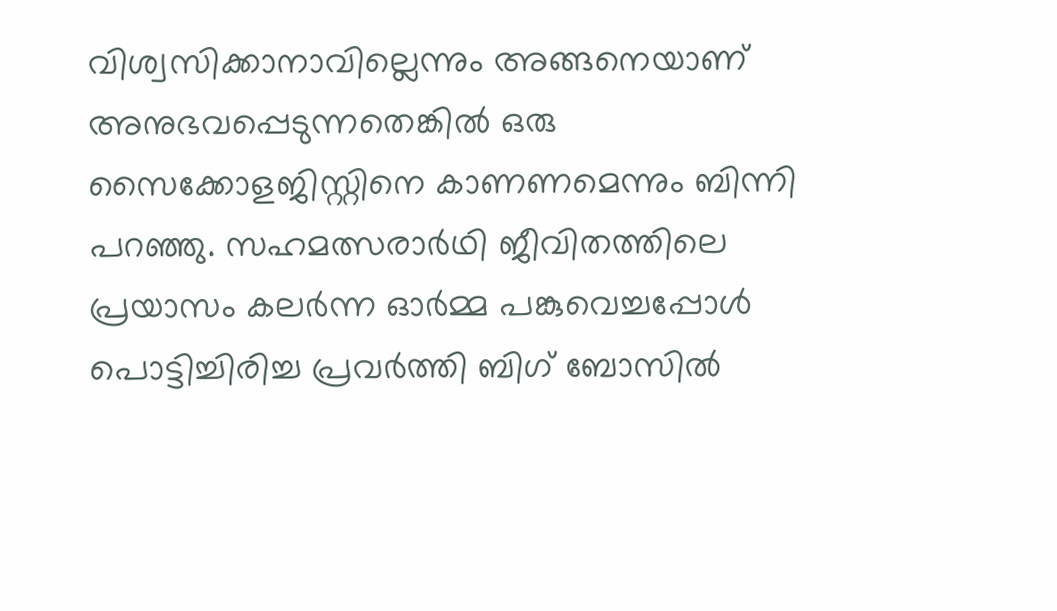വിശ്വസിക്കാനാവില്ലെന്നും അങ്ങനെയാണ് അനുഭവപ്പെടുന്നതെങ്കില്‍ ഒരു സൈക്കോളജിസ്റ്റിനെ കാണണമെന്നും ബിന്നി പറഞ്ഞു. സഹമത്സരാര്‍ഥി ജീവിതത്തിലെ പ്രയാസം കലര്‍ന്ന ഓര്‍മ്മ പങ്കുവെച്ചപ്പോള്‍ പൊട്ടിച്ചിരിച്ച പ്രവര്‍ത്തി ബിഗ് ബോസില്‍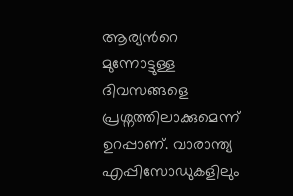ആര്യന്‍റെ മുന്നോട്ടുള്ള ദിവസങ്ങളെ പ്രശ്നത്തിലാക്കുമെന്ന് ഉറപ്പാണ്. വാരാന്ത്യ എപ്പിസോഡുകളിലും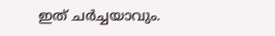ഇത് ചര്‍ച്ചയാവും.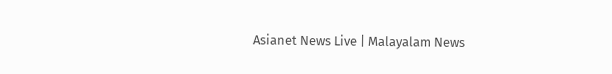Asianet News Live | Malayalam News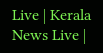Live | Kerala News Live |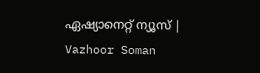ഏഷ്യാനെറ്റ് ന്യൂസ് | Vazhoor Soman